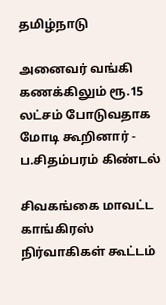தமிழ்நாடு

அனைவர் வங்கி கணக்கிலும் ரூ.15 லட்சம் போடுவதாக மோடி கூறினார் - ப.சிதம்பரம் கிண்டல்

சிவகங்கை மாவட்ட காங்கிரஸ் நிர்வாகிகள் கூட்டம்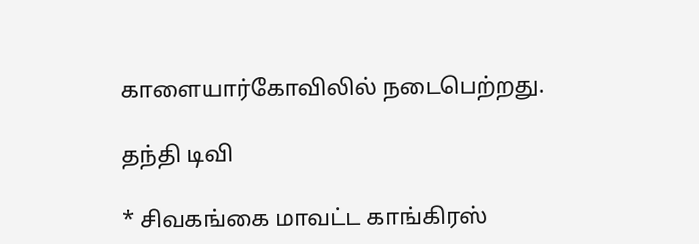காளையார்கோவிலில் நடைபெற்றது.

தந்தி டிவி

* சிவகங்கை மாவட்ட காங்கிரஸ்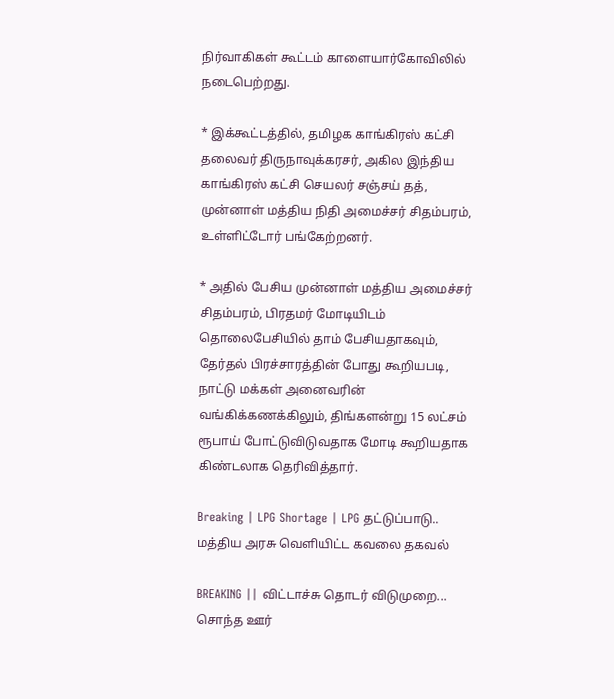நிர்வாகிகள் கூட்டம் காளையார்கோவிலில் நடைபெற்றது.

* இக்கூட்டத்தில், தமிழக காங்கிரஸ் கட்சி தலைவர் திருநாவுக்கரசர், அகில இந்திய காங்கிரஸ் கட்சி செயலர் சஞ்சய் தத், முன்னாள் மத்திய நிதி அமைச்சர் சிதம்பரம், உள்ளிட்டோர் பங்கேற்றனர்.

* அதில் பேசிய முன்னாள் மத்திய அமைச்சர் சிதம்பரம், பிரதமர் மோடியிடம் தொலைபேசியில் தாம் பேசியதாகவும், தேர்தல் பிரச்சாரத்தின் போது கூறியபடி, நாட்டு மக்கள் அனைவரின் வங்கிக்கணக்கிலும், திங்களன்று 15 லட்சம் ரூபாய் போட்டுவிடுவதாக மோடி கூறியதாக கிண்டலாக தெரிவித்தார்.

Breaking | LPG Shortage | LPG தட்டுப்பாடு.. மத்திய அரசு வெளியிட்ட கவலை தகவல்

BREAKING || விட்டாச்சு தொடர் விடுமுறை... சொந்த ஊர்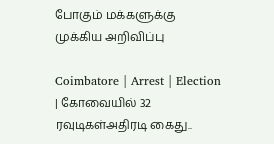போகும் மக்களுக்கு முக்கிய அறிவிப்பு

Coimbatore | Arrest | Election | கோவையில் 32 ரவுடிகள்அதிரடி கைது..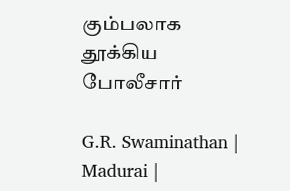கும்பலாக தூக்கிய போலீசார்

G.R. Swaminathan | Madurai |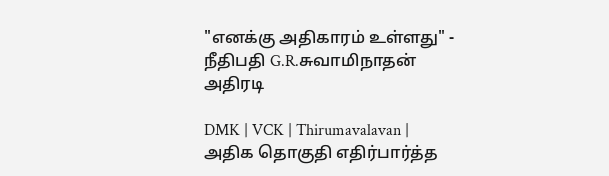"எனக்கு அதிகாரம் உள்ளது" - நீதிபதி G.R.சுவாமிநாதன் அதிரடி

DMK | VCK | Thirumavalavan | அதிக தொகுதி எதிர்பார்த்த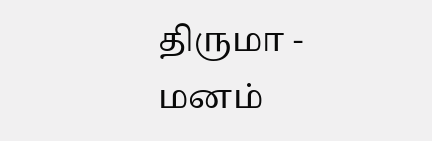திருமா - மனம்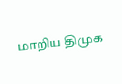மாறிய திமுக